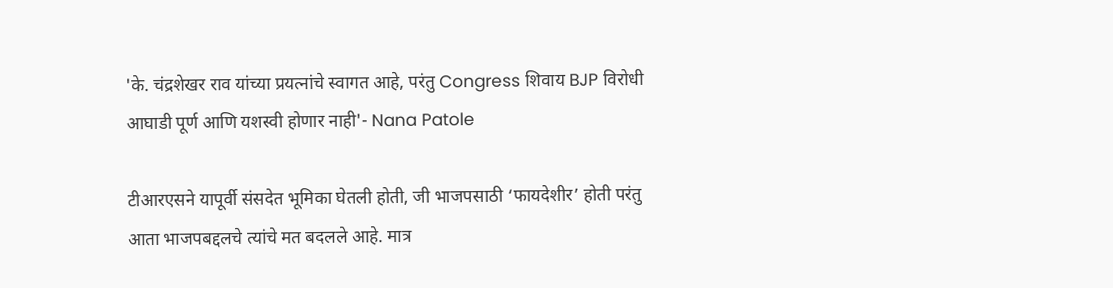'के. चंद्रशेखर राव यांच्या प्रयत्नांचे स्वागत आहे, परंतु Congress शिवाय BJP विरोधी आघाडी पूर्ण आणि यशस्वी होणार नाही'- Nana Patole

टीआरएसने यापूर्वी संसदेत भूमिका घेतली होती, जी भाजपसाठी ‘फायदेशीर’ होती परंतु आता भाजपबद्दलचे त्यांचे मत बदलले आहे. मात्र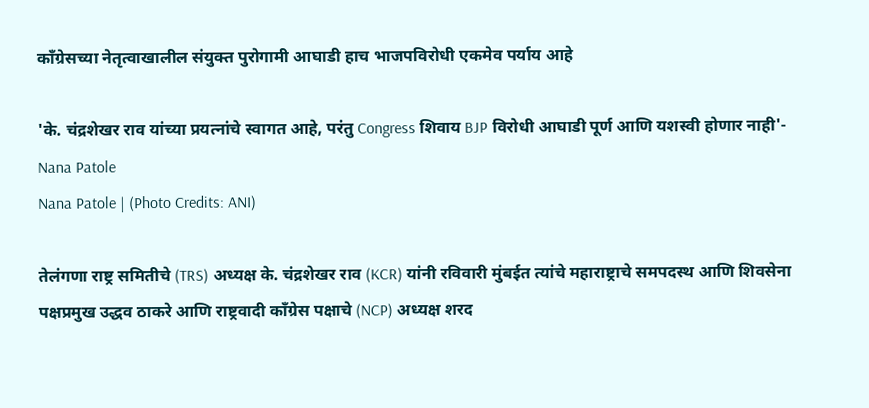काँग्रेसच्या नेतृत्वाखालील संयुक्त पुरोगामी आघाडी हाच भाजपविरोधी एकमेव पर्याय आहे

'के. चंद्रशेखर राव यांच्या प्रयत्नांचे स्वागत आहे, परंतु Congress शिवाय BJP विरोधी आघाडी पूर्ण आणि यशस्वी होणार नाही'- Nana Patole
Nana Patole | (Photo Credits: ANI)

तेलंगणा राष्ट्र समितीचे (TRS) अध्यक्ष के. चंद्रशेखर राव (KCR) यांनी रविवारी मुंबईत त्यांचे महाराष्ट्राचे समपदस्थ आणि शिवसेना पक्षप्रमुख उद्धव ठाकरे आणि राष्ट्रवादी काँग्रेस पक्षाचे (NCP) अध्यक्ष शरद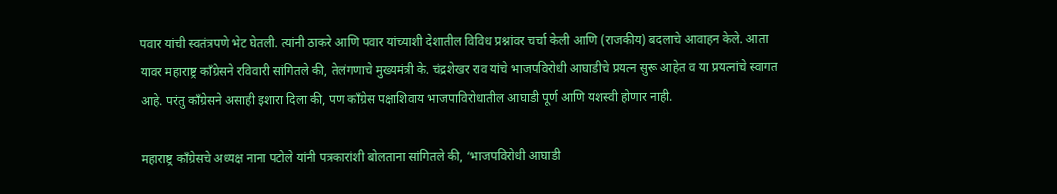पवार यांची स्वतंत्रपणे भेट घेतली. त्यांनी ठाकरे आणि पवार यांच्याशी देशातील विविध प्रश्नांवर चर्चा केली आणि (राजकीय) बदलाचे आवाहन केले. आता यावर महाराष्ट्र काँग्रेसने रविवारी सांगितले की, तेलंगणाचे मुख्यमंत्री के. चंद्रशेखर राव यांचे भाजपविरोधी आघाडीचे प्रयत्न सुरू आहेत व या प्रयत्नांचे स्वागत आहे. परंतु कॉंग्रेसने असाही इशारा दिला की, पण काँग्रेस पक्षाशिवाय भाजपाविरोधातील आघाडी पूर्ण आणि यशस्वी होणार नाही.

महाराष्ट्र काँग्रेसचे अध्यक्ष नाना पटोले यांनी पत्रकारांशी बोलताना सांगितले की, ‘भाजपविरोधी आघाडी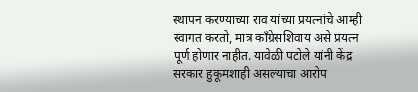स्थापन करण्याच्या राव यांच्या प्रयत्नांचे आम्ही स्वागत करतो, मात्र काँग्रेसशिवाय असे प्रयत्न पूर्ण होणार नाहीत. यावेळी पटोले यांनी केंद्र सरकार हुकूमशाही असल्याचा आरोप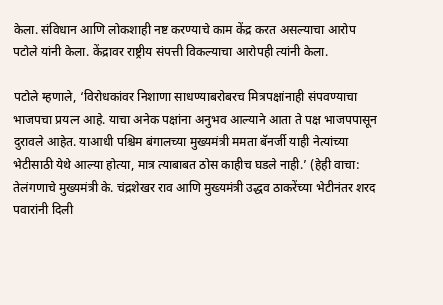केला. संविधान आणि लोकशाही नष्ट करण्याचे काम केंद्र करत असल्याचा आरोप पटोले यांनी केला. केंद्रावर राष्ट्रीय संपत्ती विकल्याचा आरोपही त्यांनी केला.

पटोले म्हणाले, ‘विरोधकांवर निशाणा साधण्याबरोबरच मित्रपक्षांनाही संपवण्याचा भाजपचा प्रयत्न आहे. याचा अनेक पक्षांना अनुभव आल्याने आता ते पक्ष भाजपपासून दुरावले आहेत. याआधी पश्चिम बंगालच्या मुख्यमंत्री ममता बॅनर्जी याही नेत्यांच्या भेटीसाठी येथे आल्या होत्या, मात्र त्याबाबत ठोस काहीच घडले नाही.’ (हेही वाचा: तेलंगणाचे मुख्यमंत्री के. चंद्रशेखर राव आणि मुख्यमंत्री उद्धव ठाकरेंच्या भेटीनंतर शरद पवारांनी दिली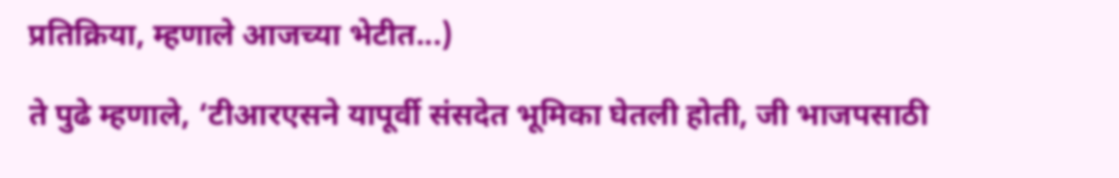प्रतिक्रिया, म्हणाले आजच्या भेटीत...)

ते पुढे म्हणाले, ‘टीआरएसने यापूर्वी संसदेत भूमिका घेतली होती, जी भाजपसाठी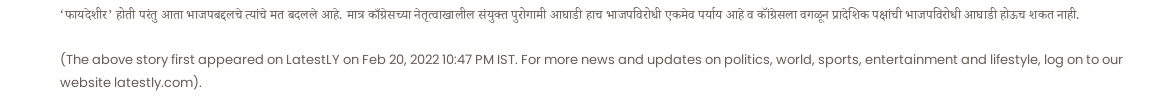‘फायदेशीर’ होती परंतु आता भाजपबद्दलचे त्यांचे मत बदलले आहे. मात्र काँग्रेसच्या नेतृत्वाखालील संयुक्त पुरोगामी आघाडी हाच भाजपविरोधी एकमेव पर्याय आहे व कॉंग्रेसला वगळून प्रादेशिक पक्षांची भाजपविरोधी आघाडी होऊच शकत नाही.

(The above story first appeared on LatestLY on Feb 20, 2022 10:47 PM IST. For more news and updates on politics, world, sports, entertainment and lifestyle, log on to our website latestly.com).